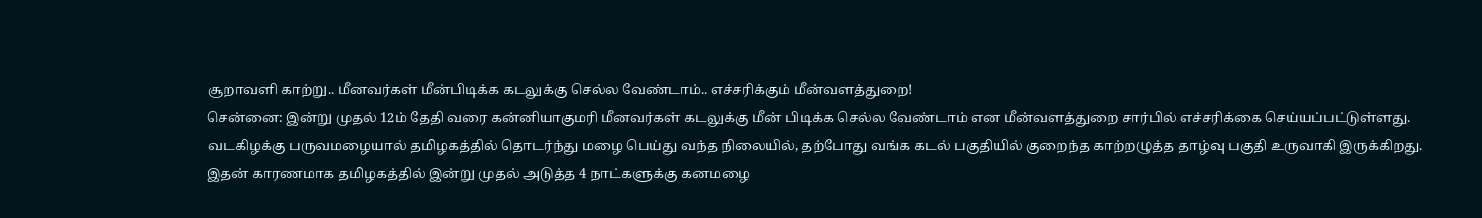சூறாவளி காற்று.. மீனவர்கள் மீன்பிடிக்க கடலுக்கு செல்ல வேண்டாம்.. எச்சரிக்கும் மீன்வளத்துறை!
சென்னை: இன்று முதல் 12ம் தேதி வரை கன்னியாகுமரி மீனவர்கள் கடலுக்கு மீன் பிடிக்க செல்ல வேண்டாம் என மீன்வளத்துறை சார்பில் எச்சரிக்கை செய்யப்பட்டுள்ளது.
வடகிழக்கு பருவமழையால் தமிழகத்தில் தொடர்ந்து மழை பெய்து வந்த நிலையில், தற்போது வங்க கடல் பகுதியில் குறைந்த காற்றழுத்த தாழ்வு பகுதி உருவாகி இருக்கிறது.
இதன் காரணமாக தமிழகத்தில் இன்று முதல் அடுத்த 4 நாட்களுக்கு கனமழை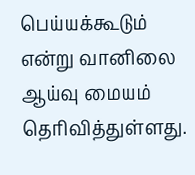பெய்யக்கூடும் என்று வானிலை ஆய்வு மையம் தெரிவித்துள்ளது.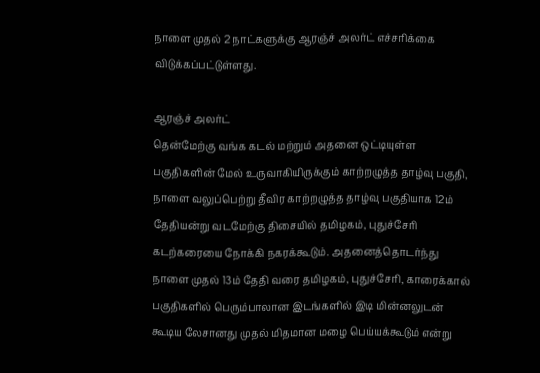நாளை முதல் 2 நாட்களுக்கு ஆரஞ்ச் அலர்ட் எச்சரிக்கை விடுக்கப்பட்டுள்ளது.

ஆரஞ்ச் அலர்ட்
தென்மேற்கு வங்க கடல் மற்றும் அதனை ஒட்டியுள்ள பகுதிகளின் மேல் உருவாகியிருக்கும் காற்றழுத்த தாழ்வு பகுதி, நாளை வலுப்பெற்று தீவிர காற்றழுத்த தாழ்வு பகுதியாக 12ம் தேதியன்று வடமேற்கு திசையில் தமிழகம், புதுச்சேரி கடற்கரையை நோக்கி நகரக்கூடும். அதனைத்தொடர்ந்து நாளை முதல் 13ம் தேதி வரை தமிழகம், புதுச்சேரி, காரைக்கால் பகுதிகளில் பெரும்பாலான இடங்களில் இடி மின்னலுடன் கூடிய லேசானது முதல் மிதமான மழை பெய்யக்கூடும் என்று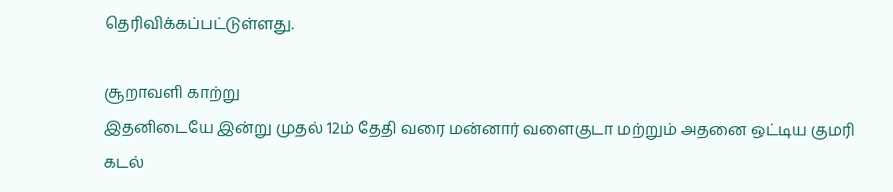தெரிவிக்கப்பட்டுள்ளது.

சூறாவளி காற்று
இதனிடையே இன்று முதல் 12ம் தேதி வரை மன்னார் வளைகுடா மற்றும் அதனை ஒட்டிய குமரி கடல்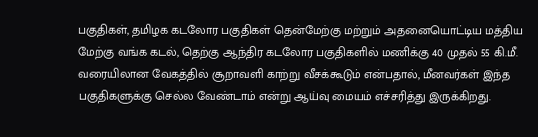பகுதிகள், தமிழக கடலோர பகுதிகள் தென்மேற்கு மற்றும் அதனையொட்டிய மத்திய மேற்கு வங்க கடல், தெற்கு ஆந்திர கடலோர பகுதிகளில் மணிக்கு 40 முதல் 55 கி.மீ. வரையிலான வேகத்தில் சூறாவளி காற்று வீசக்கூடும் என்பதால், மீனவர்கள் இந்த பகுதிகளுக்கு செல்ல வேண்டாம் என்று ஆய்வு மையம் எச்சரித்து இருக்கிறது.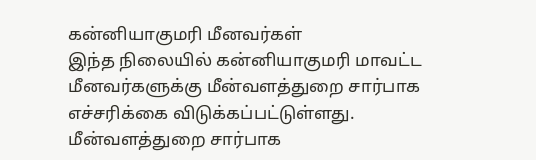கன்னியாகுமரி மீனவர்கள்
இந்த நிலையில் கன்னியாகுமரி மாவட்ட மீனவர்களுக்கு மீன்வளத்துறை சார்பாக எச்சரிக்கை விடுக்கப்பட்டுள்ளது. மீன்வளத்துறை சார்பாக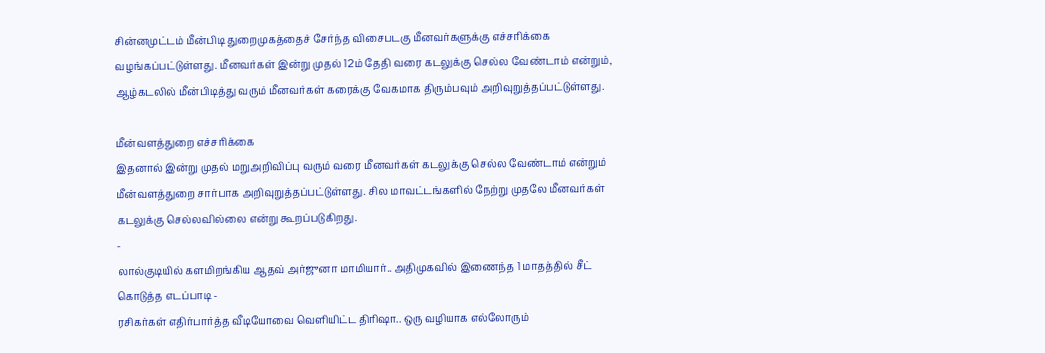சின்னமுட்டம் மீன்பிடி துறைமுகத்தைச் சேர்ந்த விசைபடகு மீனவர்களுக்கு எச்சரிக்கை வழங்கப்பட்டுள்ளது. மீனவர்கள் இன்று முதல் 12ம் தேதி வரை கடலுக்கு செல்ல வேண்டாம் என்றும், ஆழ்கடலில் மீன்பிடித்து வரும் மீனவர்கள் கரைக்கு வேகமாக திரும்பவும் அறிவுறுத்தப்பட்டுள்ளது.

மீன்வளத்துறை எச்சரிக்கை
இதனால் இன்று முதல் மறுஅறிவிப்பு வரும் வரை மீனவர்கள் கடலுக்கு செல்ல வேண்டாம் என்றும் மீன்வளத்துறை சார்பாக அறிவுறுத்தப்பட்டுள்ளது. சில மாவட்டங்களில் நேற்று முதலே மீனவர்கள் கடலுக்கு செல்லவில்லை என்று கூறப்படுகிறது.
-
லால்குடியில் களமிறங்கிய ஆதவ் அர்ஜுனா மாமியார்.. அதிமுகவில் இணைந்த 1 மாதத்தில் சீட் கொடுத்த எடப்பாடி -
ரசிகர்கள் எதிர்பார்த்த வீடியோவை வெளியிட்ட திரிஷா.. ஒரு வழியாக எல்லோரும்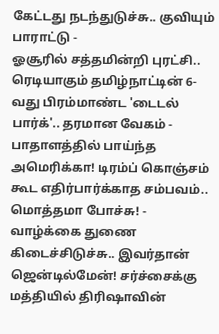கேட்டது நடந்துடுச்சு.. குவியும் பாராட்டு -
ஓசூரில் சத்தமின்றி புரட்சி.. ரெடியாகும் தமிழ்நாட்டின் 6-வது பிரம்மாண்ட 'டைடல் பார்க்'.. தரமான வேகம் -
பாதாளத்தில் பாய்ந்த அமெரிக்கா! டிரம்ப் கொஞ்சம் கூட எதிர்பார்க்காத சம்பவம்.. மொத்தமா போச்சு! -
வாழ்க்கை துணை கிடைச்சிடுச்சு.. இவர்தான் ஜென்டில்மேன்! சர்ச்சைக்கு மத்தியில் திரிஷாவின்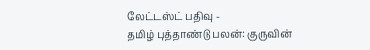லேட்டஸ்ட் பதிவு -
தமிழ் புத்தாண்டு பலன்: குருவின்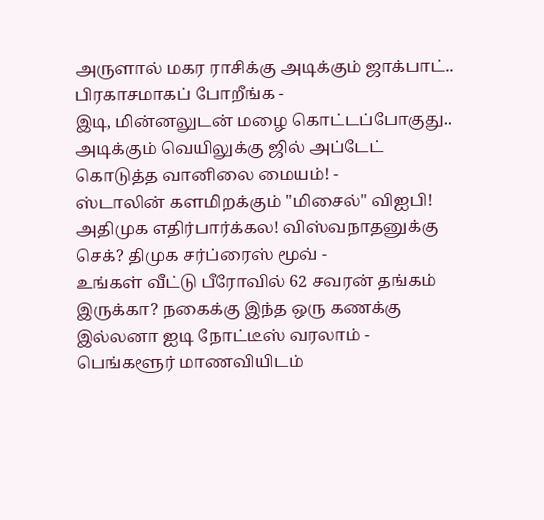அருளால் மகர ராசிக்கு அடிக்கும் ஜாக்பாட்.. பிரகாசமாகப் போறீங்க -
இடி, மின்னலுடன் மழை கொட்டப்போகுது.. அடிக்கும் வெயிலுக்கு ஜில் அப்டேட் கொடுத்த வானிலை மையம்! -
ஸ்டாலின் களமிறக்கும் "மிசைல்" விஐபி! அதிமுக எதிர்பார்க்கல! விஸ்வநாதனுக்கு செக்? திமுக சர்ப்ரைஸ் மூவ் -
உங்கள் வீட்டு பீரோவில் 62 சவரன் தங்கம் இருக்கா? நகைக்கு இந்த ஒரு கணக்கு இல்லனா ஐடி நோட்டீஸ் வரலாம் -
பெங்களூர் மாணவியிடம்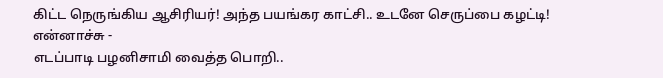கிட்ட நெருங்கிய ஆசிரியர்! அந்த பயங்கர காட்சி.. உடனே செருப்பை கழட்டி! என்னாச்சு -
எடப்பாடி பழனிசாமி வைத்த பொறி..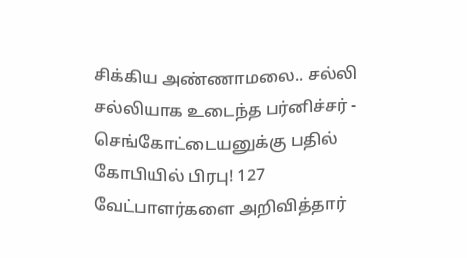சிக்கிய அண்ணாமலை.. சல்லி சல்லியாக உடைந்த பர்னிச்சர் -
செங்கோட்டையனுக்கு பதில் கோபியில் பிரபு! 127 வேட்பாளர்களை அறிவித்தார்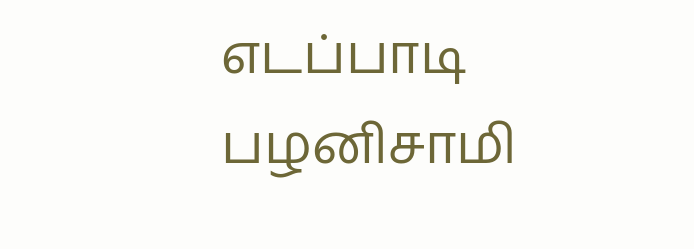எடப்பாடி பழனிசாமி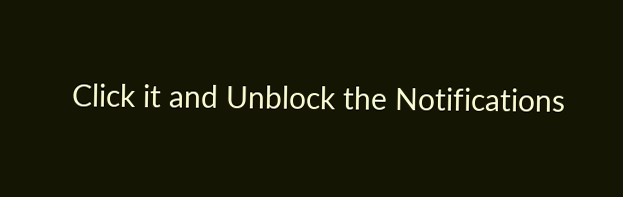Click it and Unblock the Notifications